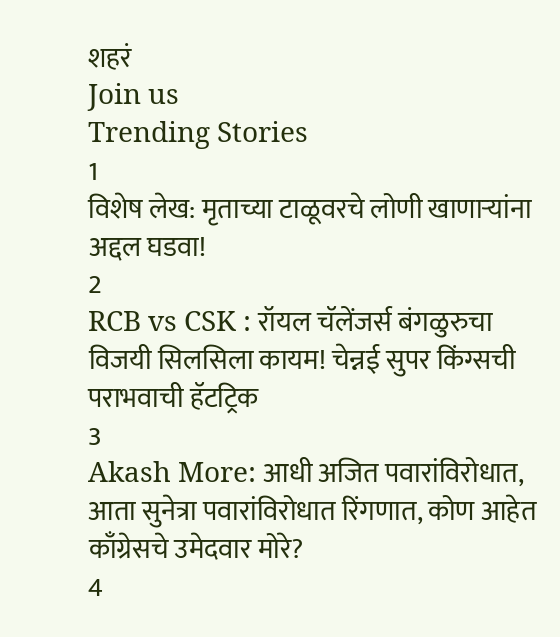शहरं
Join us
Trending Stories
1
विशेष लेख: मृताच्या टाळूवरचे लोणी खाणाऱ्यांना अद्दल घडवा!
2
RCB vs CSK : रॉयल चॅलेंजर्स बंगळुरुचा विजयी सिलसिला कायम! चेन्नई सुपर किंग्सची पराभवाची हॅटट्रिक
3
Akash More: आधी अजित पवारांविरोधात, आता सुनेत्रा पवारांविरोधात रिंगणात, कोण आहेत काँग्रेसचे उमेदवार मोरे?
4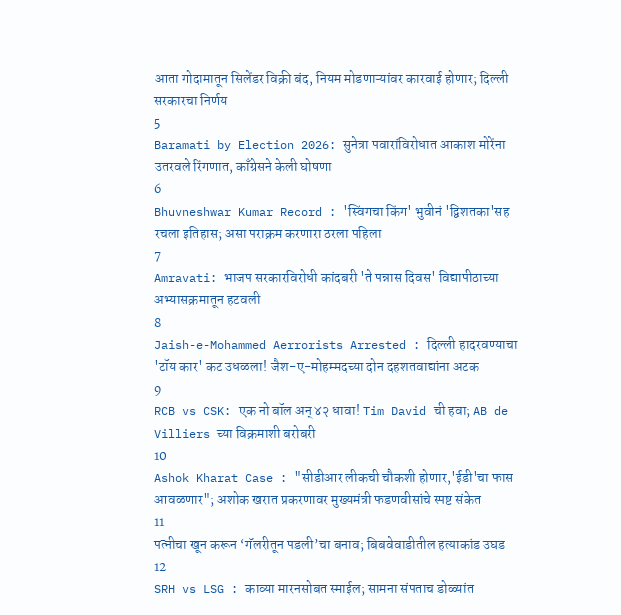आता गोदामातून सिलेंडर विक्री बंद, नियम मोडणाऱ्यांवर कारवाई होणार; दिल्ली सरकारचा निर्णय
5
Baramati by Election 2026: सुनेत्रा पवारांविरोधात आकाश मोरेंना उतरवले रिंगणात, काँग्रेसने केली घोषणा
6
Bhuvneshwar Kumar Record : 'स्विंगचा किंग' भुवीनं 'द्विशतका'सह रचला इतिहास; असा पराक्रम करणारा ठरला पहिला
7
Amravati: भाजप सरकारविरोधी कांदबरी 'ते पन्नास दिवस' विद्यापीठाच्या अभ्यासक्रमातून हटवली
8
Jaish-e-Mohammed Aerrorists Arrested : दिल्ली हादरवण्याचा 'टॉय कार' कट उधळला! जैश-ए-मोहम्मदच्या दोन दहशतवाद्यांना अटक
9
RCB vs CSK: एक नो बॉल अन् ४२ धावा! Tim David ची हवा; AB de Villiers च्या विक्रमाशी बरोबरी
10
Ashok Kharat Case : "सीडीआर लीकची चौकशी होणार,'ईडी'चा फास आवळणार"; अशोक खरात प्रकरणावर मुख्यमंत्री फडणवीसांचे स्पष्ट संकेत
11
पत्नीचा खून करून ‘गॅलरीतून पडली’चा बनाव; बिबवेवाडीतील हत्याकांड उघड
12
SRH vs LSG : काव्या मारनसोबत स्माईल; सामना संपताच डोळ्यांत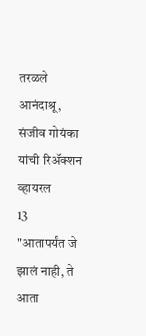तरळले आनंदाश्रू, संजीव गोयंका यांची रिॲक्शन व्हायरल
13
"आतापर्यंत जे झालं नाही, ते आता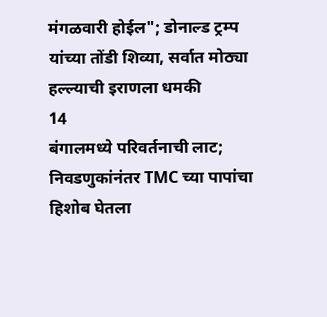मंगळवारी होईल"; डोनाल्ड ट्रम्प यांच्या तोंडी शिव्या, सर्वात मोठ्या हल्ल्याची इराणला धमकी
14
बंगालमध्ये परिवर्तनाची लाट; निवडणुकांनंतर TMC च्या पापांचा हिशोब घेतला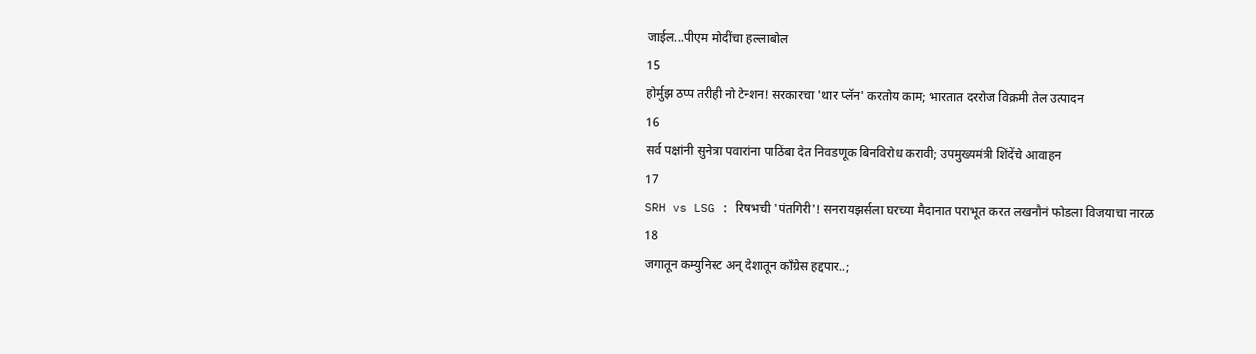जाईल...पीएम मोदींचा हल्लाबोल
15
होर्मुझ ठप्प तरीही नो टेन्शन! सरकारचा 'थार प्लॅन' करतोय काम; भारतात दररोज विक्रमी तेल उत्पादन
16
सर्व पक्षांनी सुनेत्रा पवारांना पाठिंबा देत निवडणूक बिनविरोध करावी; उपमुख्यमंत्री शिंदेंचे आवाहन
17
SRH vs LSG : रिषभची 'पंतगिरी'! सनरायझर्सला घरच्या मैदानात पराभूत करत लखनौनं फोडला विजयाचा नारळ
18
जगातून कम्युनिस्ट अन् देशातून काँग्रेस हद्दपार..;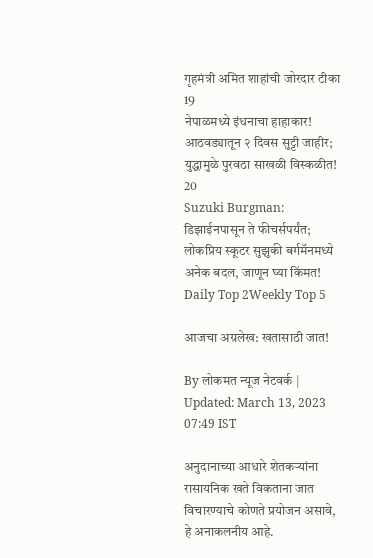गृहमंत्री अमित शाहांची जोरदार टीका
19
नेपाळमध्ये इंधनाचा हाहाकार! आठवड्यातून २ दिवस सुट्टी जाहीर; युद्धामुळे पुरवठा साखळी विस्कळीत!
20
Suzuki Burgman: डिझाईनपासून ते फीचर्सपर्यंत; लोकप्रिय स्कूटर सुझुकी बर्गमॅनमध्ये अनेक बदल, जाणून घ्या किंमत!
Daily Top 2Weekly Top 5

आजचा अग्रलेख: खतासाठी जात!

By लोकमत न्यूज नेटवर्क | Updated: March 13, 2023 07:49 IST

अनुदानाच्या आधारे शेतकऱ्यांना रासायनिक खते विकताना जात विचारण्याचे कोणते प्रयोजन असावे, हे अनाकलनीय आहे.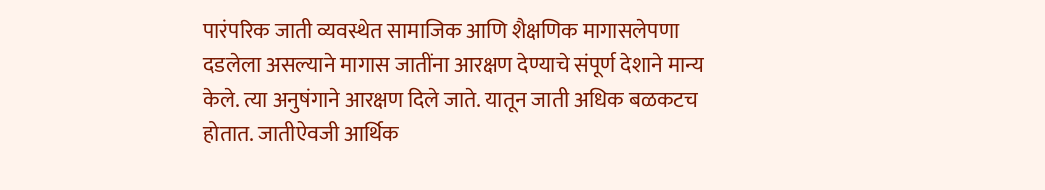पारंपरिक जाती व्यवस्थेत सामाजिक आणि शैक्षणिक मागासलेपणा दडलेला असल्याने मागास जातींना आरक्षण देण्याचे संपूर्ण देशाने मान्य केले. त्या अनुषंगाने आरक्षण दिले जाते. यातून जाती अधिक बळकटच होतात. जातीऐवजी आर्थिक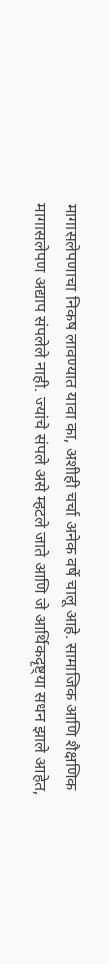मागासलेपणाचा निकष लावण्यात यावा का, अशीही चर्चा अनेक वर्षे चालू आहे. सामाजिक आणि शैक्षणिक मागासलेपण अद्याप संपलेले नाही. ज्यांचे संपले असे म्हटले जाते आणि जे आर्थिकदृष्ट्या सधन झाले आहेत,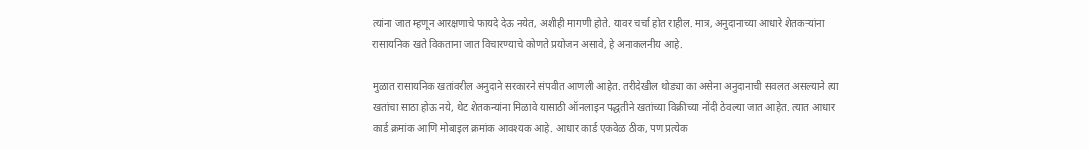त्यांना जात म्हणून आरक्षणाचे फायदे देऊ नयेत, अशीही मागणी होते. यावर चर्चा होत राहील. मात्र, अनुदानाच्या आधारे शेतकऱ्यांना रासायनिक खते विकताना जात विचारण्याचे कोणते प्रयोजन असावे, हे अनाकलनीय आहे.

मुळात रासायनिक खतांवरील अनुदाने सरकारने संपवीत आणली आहेत. तरीदेखील थोड्या का असेना अनुदानाची सवलत असल्याने त्या खतांचा साठा होऊ नये, थेट शेतकन्यांना मिळावे यासाठी ऑनलाइन पद्धतीने खतांच्या विक्रीच्या नोंदी ठेवल्या जात आहेत. त्यात आधार कार्ड क्रमांक आणि मोबाइल क्रमांक आवश्यक आहे. आधार कार्ड एकवेळ ठीक, पण प्रत्येक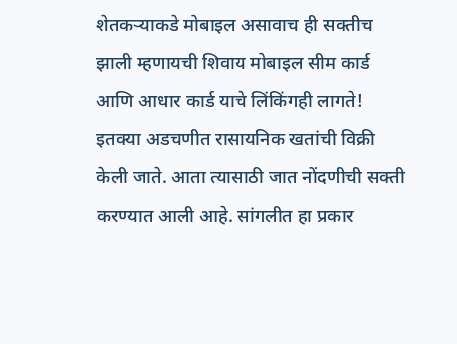शेतकऱ्याकडे मोबाइल असावाच ही सक्तीच झाली म्हणायची शिवाय मोबाइल सीम कार्ड आणि आधार कार्ड याचे लिंकिंगही लागते! इतक्या अडचणीत रासायनिक खतांची विक्री केली जाते. आता त्यासाठी जात नोंदणीची सक्ती करण्यात आली आहे. सांगलीत हा प्रकार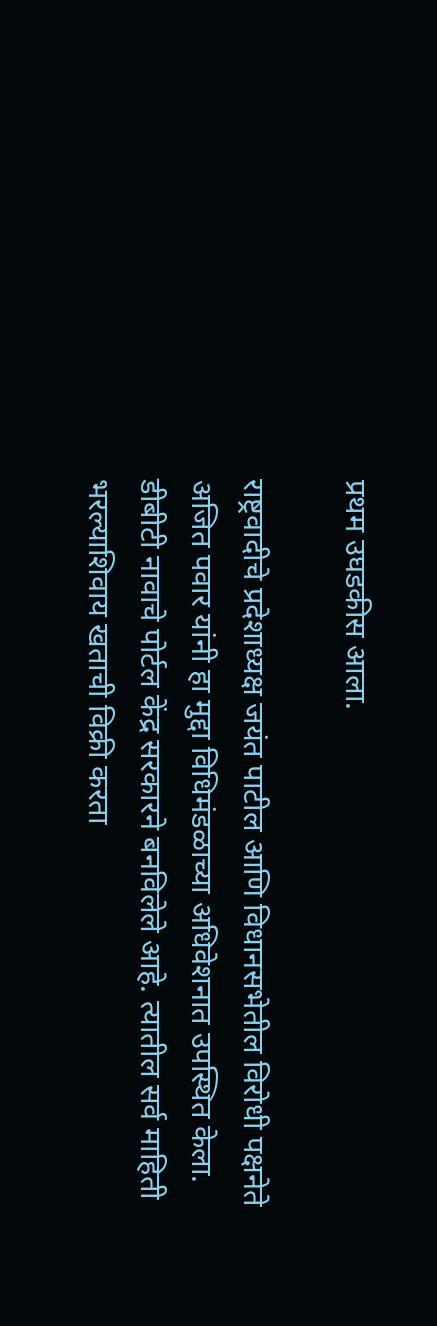प्रथम उघडकीस आला.

राष्ट्रवादीचे प्रदेशाध्यक्ष जयंत पाटील आणि विधानसभेतील विरोधी पक्षनेते अजित पवार यांनी हा मुद्दा विधिमंडळाच्या अधिवेशनात उपस्थित केला. डीबीटी नावाचे पोर्टल केंद्र सरकारने बनविलेले आहे. त्यातील सर्व माहिती भरल्याशिवाय खताची विक्री करता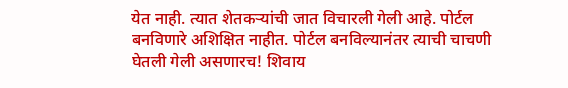येत नाही. त्यात शेतकऱ्यांची जात विचारली गेली आहे. पोर्टल बनविणारे अशिक्षित नाहीत. पोर्टल बनविल्यानंतर त्याची चाचणी घेतली गेली असणारच! शिवाय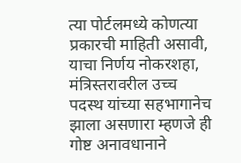त्या पोर्टलमध्ये कोणत्या प्रकारची माहिती असावी, याचा निर्णय नोकरशहा, मंत्रिस्तरावरील उच्च पदस्थ यांच्या सहभागानेच झाला असणारा म्हणजे ही गोष्ट अनावधानाने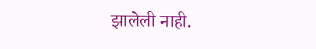झालेली नाही.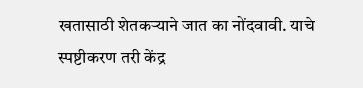खतासाठी शेतकऱ्याने जात का नोंदवावी. याचे स्पष्टीकरण तरी केंद्र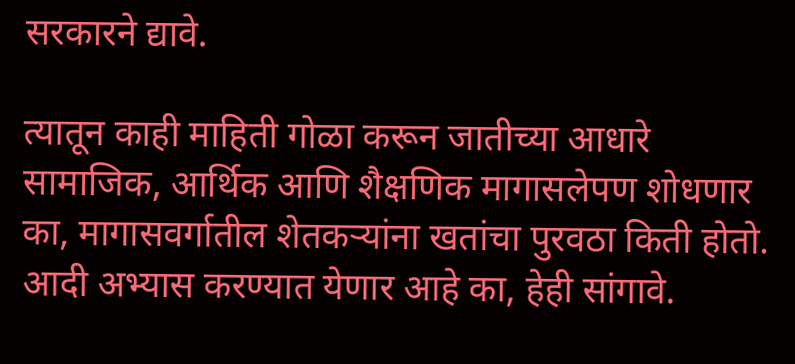सरकारने द्यावे.

त्यातून काही माहिती गोळा करून जातीच्या आधारे सामाजिक, आर्थिक आणि शैक्षणिक मागासलेपण शोधणार का, मागासवर्गातील शेतकऱ्यांना खतांचा पुरवठा किती होतो. आदी अभ्यास करण्यात येणार आहे का, हेही सांगावे.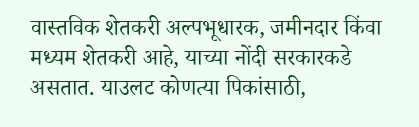वास्तविक शेतकरी अल्पभूधारक, जमीनदार किंवा मध्यम शेतकरी आहे, याच्या नोंदी सरकारकडे असतात. याउलट कोणत्या पिकांसाठी,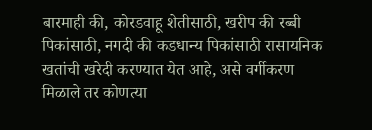बारमाही की, कोरडवाहू शेतीसाठी, खरीप की रब्बी पिकांसाठी, नगदी की कडधान्य पिकांसाठी रासायनिक खतांची खरेदी करण्यात येत आहे, असे वर्गीकरण मिळाले तर कोणत्या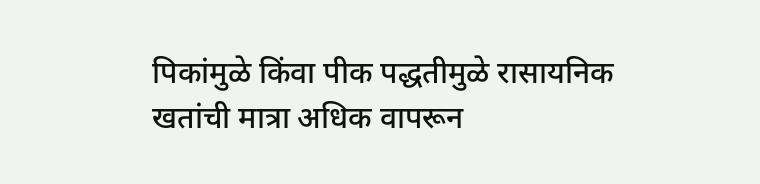पिकांमुळे किंवा पीक पद्धतीमुळे रासायनिक खतांची मात्रा अधिक वापरून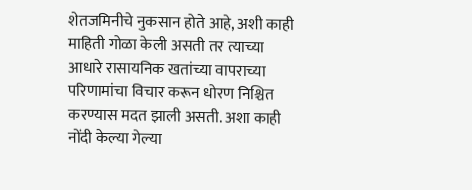शेतजमिनीचे नुकसान होते आहे, अशी काही माहिती गोळा केली असती तर त्याच्या आधारे रासायनिक खतांच्या वापराच्या परिणामांचा विचार करून धोरण निश्चित करण्यास मदत झाली असती. अशा काही नोंदी केल्या गेल्या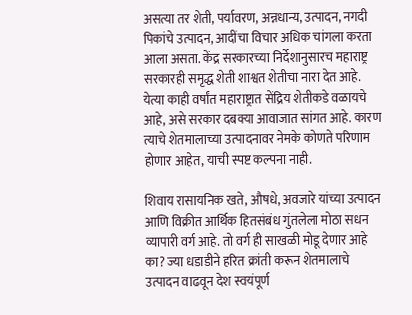असत्या तर शेती, पर्यावरण, अन्नधान्य, उत्पादन, नगदी पिकांचे उत्पादन, आदींचा विचार अधिक चांगला करता आला असता. केंद्र सरकारच्या निर्देशानुसारच महाराष्ट्र सरकारही समृद्ध शेती शाश्वत शेतीचा नारा देत आहे. येत्या काही वर्षांत महाराष्ट्रात सेंद्रिय शेतीकडे वळायचे आहे, असे सरकार दबक्या आवाजात सांगत आहे. कारण त्याचे शेतमालाच्या उत्पादनावर नेमके कोणते परिणाम होणार आहेत, याची स्पष्ट कल्पना नाही.

शिवाय रासायनिक खते, औषधे, अवजारे यांच्या उत्पादन आणि विक्रीत आर्थिक हितसंबंध गुंतलेला मोठा सधन व्यापारी वर्ग आहे. तो वर्ग ही साखळी मोडू देणार आहे का? ज्या धडाडीने हरित क्रांती करून शेतमालाचे उत्पादन वाढवून देश स्वयंपूर्ण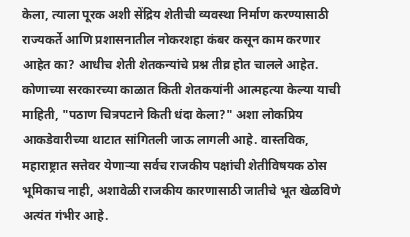केला, त्याला पूरक अशी सेंद्रिय शेतीची व्यवस्था निर्माण करण्यासाठी राज्यकर्ते आणि प्रशासनातील नोकरशहा कंबर कसून काम करणार आहेत का? आधीच शेती शेतकन्यांचे प्रश्न तीव्र होत चालले आहेत. कोणाच्या सरकारच्या काळात किती शेतकयांनी आत्महत्या केल्या याची माहिती, "पठाण चित्रपटाने किती धंदा केला?" अशा लोकप्रिय आकडेवारीच्या थाटात सांगितली जाऊ लागली आहे. वास्तविक, महाराष्ट्रात सत्तेवर येणाऱ्या सर्वच राजकीय पक्षांची शेतीविषयक ठोस भूमिकाच नाही, अशावेळी राजकीय कारणासाठी जातीचे भूत खेळविणे अत्यंत गंभीर आहे.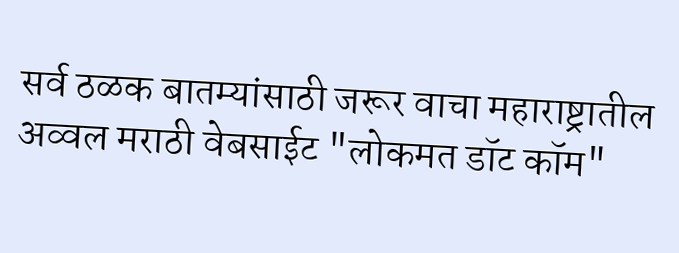सर्व ठळक बातम्यांसाठी जरूर वाचा महाराष्ट्रातील अव्वल मराठी वेबसाईट "लोकमत डॉट कॉम"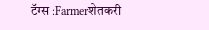टॅग्स :Farmerशेतकरी